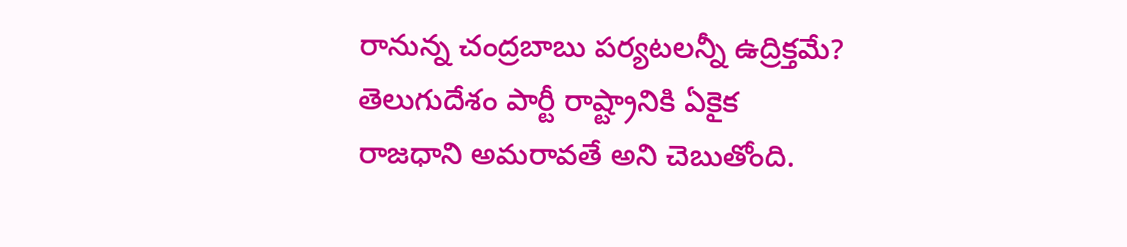రానున్న చంద్రబాబు పర్యటలన్నీ ఉద్రిక్తమే?
తెలుగుదేశం పార్టీ రాష్ట్రానికి ఏకైక రాజధాని అమరావతే అని చెబుతోంది.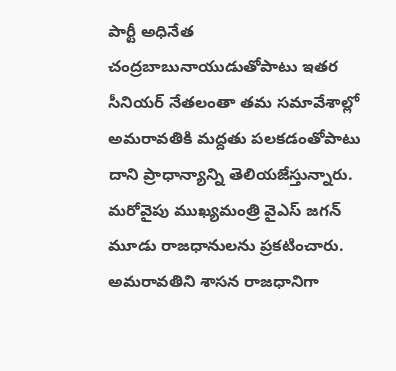పార్టీ అధినేత చంద్రబాబునాయుడుతోపాటు ఇతర సీనియర్ నేతలంతా తమ సమావేశాల్లో అమరావతికి మద్దతు పలకడంతోపాటు దాని ప్రాధాన్యాన్ని తెలియజేస్తున్నారు. మరోవైపు ముఖ్యమంత్రి వైఎస్ జగన్ మూడు రాజధానులను ప్రకటించారు. అమరావతిని శాసన రాజధానిగా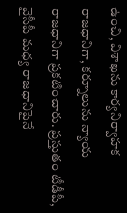ఉంచి, విశాఖను కార్యనిర్వాహక రాజధానిగా, కర్నూలును న్యాయ రాజధానిగా ప్రకటించారు. ప్రస్తుతం టీడీపీ, వైసీపీ మధ్య రాజధానిపైనే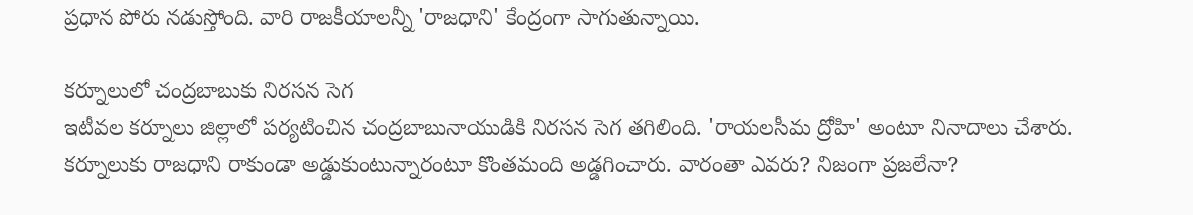ప్రధాన పోరు నడుస్తోంది. వారి రాజకీయాలన్నీ 'రాజధాని' కేంద్రంగా సాగుతున్నాయి.

కర్నూలులో చంద్రబాబుకు నిరసన సెగ
ఇటీవల కర్నూలు జిల్లాలో పర్యటించిన చంద్రబాబునాయుడికి నిరసన సెగ తగిలింది. 'రాయలసీమ ద్రోహి' అంటూ నినాదాలు చేశారు. కర్నూలుకు రాజధాని రాకుండా అడ్డుకుంటున్నారంటూ కొంతమంది అడ్డగించారు. వారంతా ఎవరు? నిజంగా ప్రజలేనా?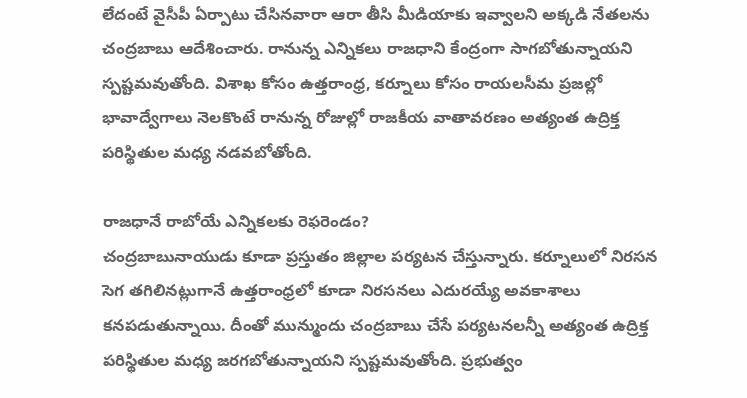లేదంటే వైసీపీ ఏర్పాటు చేసినవారా ఆరా తీసి మీడియాకు ఇవ్వాలని అక్కడి నేతలను చంద్రబాబు ఆదేశించారు. రానున్న ఎన్నికలు రాజధాని కేంద్రంగా సాగబోతున్నాయని స్పష్టమవుతోంది. విశాఖ కోసం ఉత్తరాంధ్ర, కర్నూలు కోసం రాయలసీమ ప్రజల్లో భావాద్వేగాలు నెలకొంటే రానున్న రోజుల్లో రాజకీయ వాతావరణం అత్యంత ఉద్రిక్త పరిస్థితుల మధ్య నడవబోతోంది.

రాజధానే రాబోయే ఎన్నికలకు రెఫరెండం?
చంద్రబాబునాయుడు కూడా ప్రస్తుతం జిల్లాల పర్యటన చేస్తున్నారు. కర్నూలులో నిరసన సెగ తగిలినట్లుగానే ఉత్తరాంధ్రలో కూడా నిరసనలు ఎదురయ్యే అవకాశాలు కనపడుతున్నాయి. దీంతో మున్ముందు చంద్రబాబు చేసే పర్యటనలన్నీ అత్యంత ఉద్రిక్త పరిస్థితుల మధ్య జరగబోతున్నాయని స్పష్టమవుతోంది. ప్రభుత్వం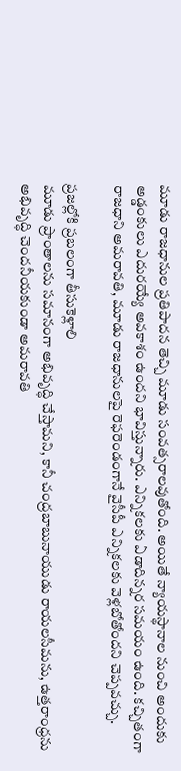మూడు రాజధానుల ప్రతిపాదన తెచ్చి మూడు సంవత్సరాలవుతోంది. అయితే న్యాయస్థానాల నుంచి అందుకు అడ్డంకులు ఎదురయ్యే అవకాశం ఉందని భావిస్తున్నారు. ఎన్నికలకు ఏడాదిన్నర సమయం ఉంది. కచ్చితంగా రాజధాని అమరావతి, మూడు రాజధానులపై రెఫరెండంగానే వైసీపీ ఎన్నికలకు వెళ్లబోతోందని చెప్పవచ్చు.

ప్రజల్లోకి ప్రబలంగా తీసుకెళ్లాలి
మూడు ప్రాంతాలను సమానంగా అభివృద్ధి చేస్తామని, కానీ చంద్రబాబునాయుడు రాయలసీమను, ఉత్తరాంధ్రను అభివృద్ధి చెందనీయకుండా అమరావతి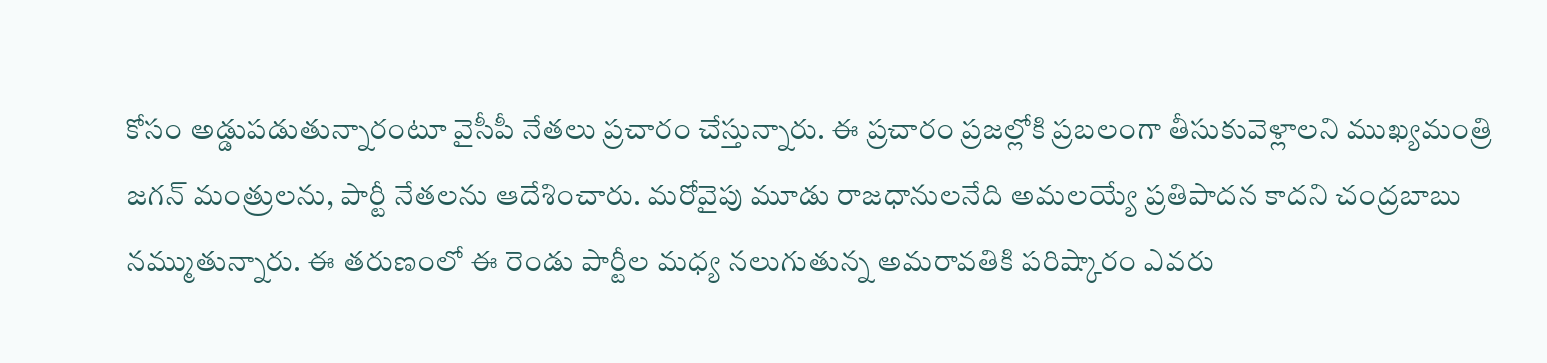కోసం అడ్డుపడుతున్నారంటూ వైసీపీ నేతలు ప్రచారం చేస్తున్నారు. ఈ ప్రచారం ప్రజల్లోకి ప్రబలంగా తీసుకువెళ్లాలని ముఖ్యమంత్రి జగన్ మంత్రులను, పార్టీ నేతలను ఆదేశించారు. మరోవైపు మూడు రాజధానులనేది అమలయ్యే ప్రతిపాదన కాదని చంద్రబాబు నమ్ముతున్నారు. ఈ తరుణంలో ఈ రెండు పార్టీల మధ్య నలుగుతున్న అమరావతికి పరిష్కారం ఎవరు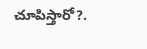చూపిస్తారో?.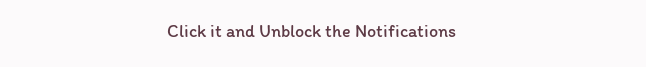Click it and Unblock the Notifications